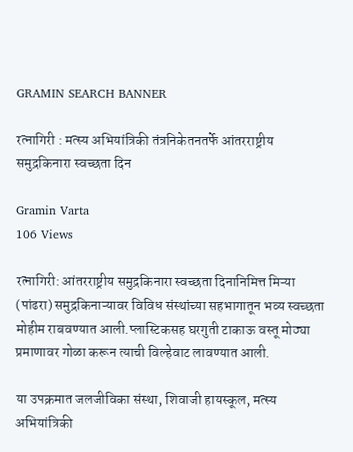GRAMIN SEARCH BANNER

रत्नागिरी : मत्स्य अभियांत्रिकी तंत्रनिकेतनतर्फे आंतरराष्ट्रीय समुद्रकिनारा स्वच्छता दिन

Gramin Varta
106 Views

रत्नागिरी: आंतरराष्ट्रीय समुद्रकिनारा स्वच्छता दिनानिमित्त मिऱ्या (पांढरा) समुद्रकिनाऱ्यावर विविध संस्थांच्या सहभागातून भव्य स्वच्छता मोहीम राबवण्यात आली.प्लास्टिकसह घरगुती टाकाऊ वस्तू मोठ्या प्रमाणावर गोळा करून त्याची विल्हेवाट लावण्यात आली.

या उपक्रमात जलजीविका संस्था, शिवाजी हायस्कूल, मत्स्य अभियांत्रिकी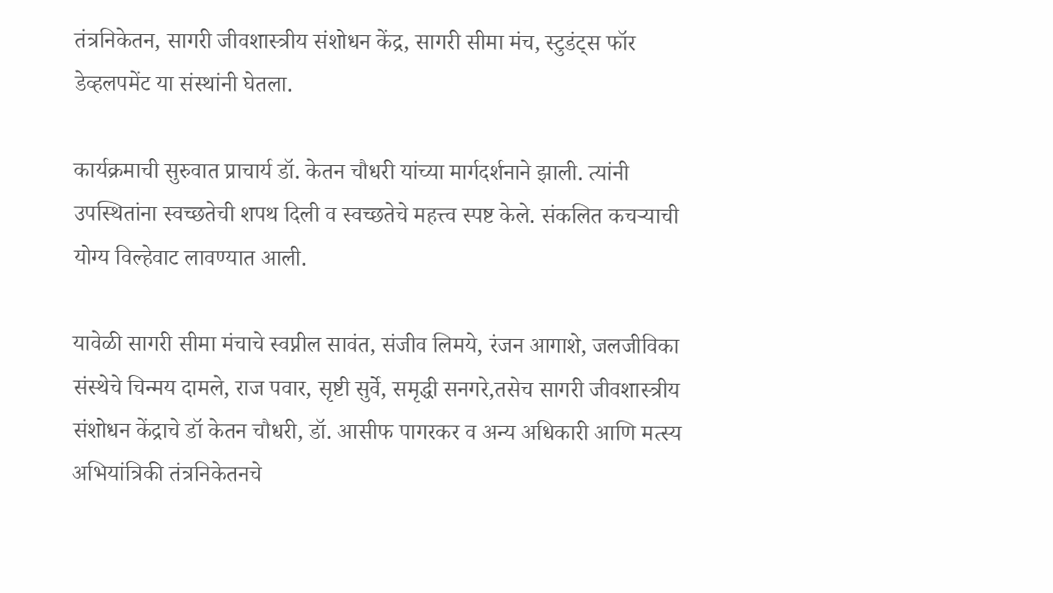तंत्रनिकेतन, सागरी जीवशास्त्रीय संशोधन केंद्र, सागरी सीमा मंच, स्टुडंट्स फॉर डेव्हलपमेंट या संस्थांनी घेतला.

कार्यक्रमाची सुरुवात प्राचार्य डॉ. केतन चौधरी यांच्या मार्गदर्शनाने झाली. त्यांनी उपस्थितांना स्वच्छतेची शपथ दिली व स्वच्छतेचे महत्त्व स्पष्ट केले. संकलित कचऱ्याची योग्य विल्हेवाट लावण्यात आली.

यावेळी सागरी सीमा मंचाचे स्वप्नील सावंत, संजीव लिमये, रंजन आगाशे, जलजीविका संस्थेचे चिन्मय दामले, राज पवार, सृष्टी सुर्वे, समृद्धी सनगरे,तसेच सागरी जीवशास्त्रीय संशोधन केंद्राचे डॉ केतन चौधरी, डॉ. आसीफ पागरकर व अन्य अधिकारी आणि मत्स्य अभियांत्रिकी तंत्रनिकेतनचे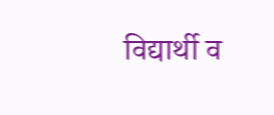विद्यार्थी व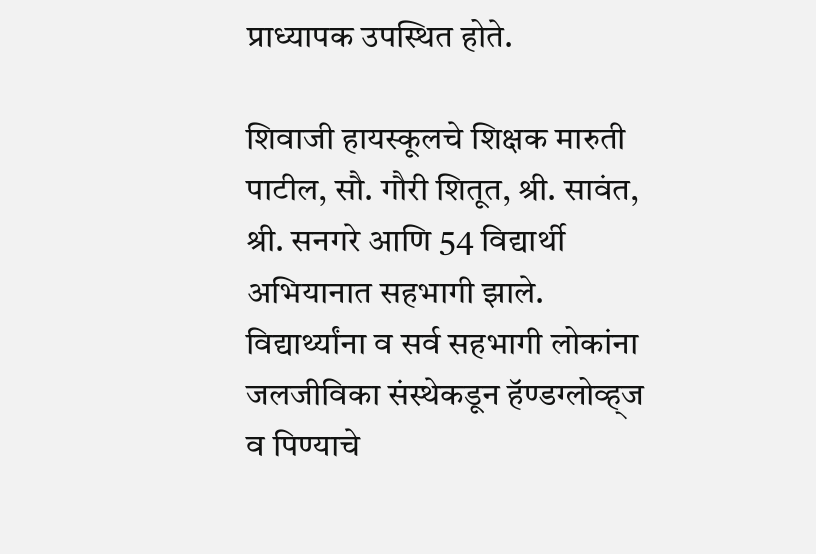प्राध्यापक उपस्थित होते.

शिवाजी हायस्कूलचे शिक्षक मारुती पाटील, सौ. गौरी शितूत, श्री. सावंत, श्री. सनगरे आणि 54 विद्यार्थी अभियानात सहभागी झाले. विद्यार्थ्यांना व सर्व सहभागी लोकांना जलजीविका संस्थेकडून हॅण्डग्लोव्ह्ज व पिण्याचे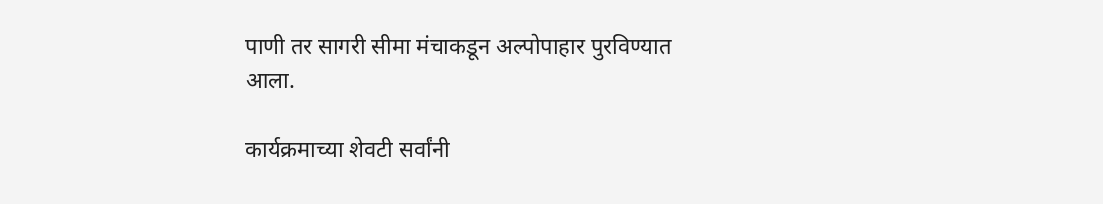पाणी तर सागरी सीमा मंचाकडून अल्पोपाहार पुरविण्यात आला.

कार्यक्रमाच्या शेवटी सर्वांनी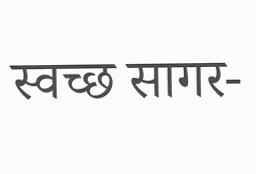स्वच्छ सागर-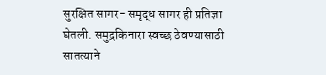सुरक्षित सागर- समृद्ध सागर ही प्रतिज्ञा घेतली. समुद्रकिनारा स्वच्छ ठेवण्यासाठी सातत्याने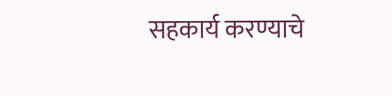सहकार्य करण्याचे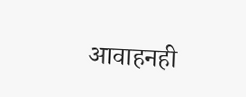आवाहनही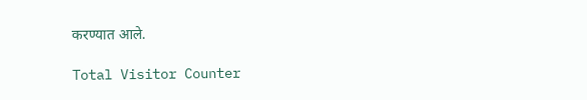करण्यात आले.

Total Visitor Counter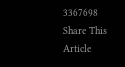3367698
Share This Article